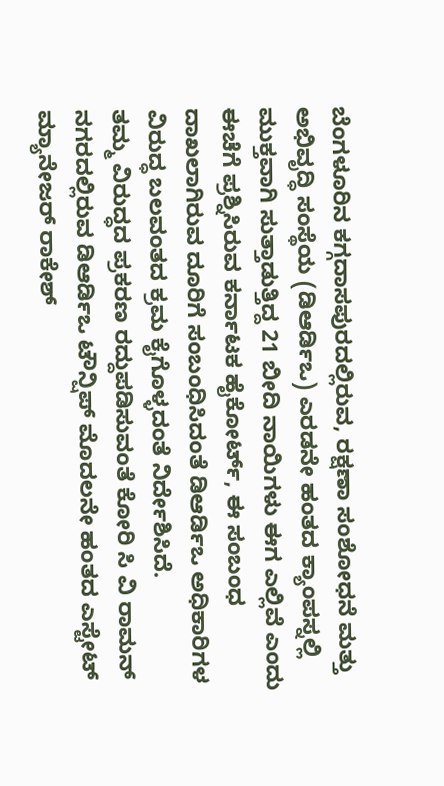ಬೆಂಗಳೂರಿನ ಕಗ್ಗದಾಸಪುರದಲ್ಲಿರುವ, ರಕ್ಷಣಾ ಸಂಶೋಧನೆ ಮತ್ತು ಅಭಿವೃದ್ಧಿ ಸಂಸ್ಥೆಯ (ಡಿಆರ್ಡಿಒ) ಎರಡನೇ ಹಂತದ ಕ್ಯಾಂಪಸ್ನಲ್ಲಿ ಮುಕ್ತವಾಗಿ ಸುತ್ತಾಡುತ್ತಿದ್ದ 21 ಬೀದಿ ನಾಯಿಗಳು ಈಗ ಎಲ್ಲಿವೆ ಎಂದು ಈಚೆಗೆ ಪ್ರಶ್ನಿಸಿರುವ ಕರ್ನಾಟಕ ಹೈಕೋರ್ಟ್, ಈ ಸಂಬಂಧ ದಾಖಲಾಗಿರುವ ದೂರಿಗೆ ಸಂಬಂಧಿಸಿದಂತೆ ಡಿಆರ್ಡಿಒ ಅಧಿಕಾರಿಗಳ ವಿರುದ್ಧ ಬಲವಂತದ ಕ್ರಮ ಕೈಗೊಳ್ಳದಂತೆ ನಿರ್ದೇಶಿಸಿದೆ.
ತಮ್ಮ ವಿರುದ್ಧದ ಪ್ರಕರಣ ರದ್ದುಪಡಿಸುವಂತೆ ಕೋರಿ ಸಿ ವಿ ರಾಮನ್ ನಗರದಲ್ಲಿರುವ ಡಿಆರ್ಡಿಒ ಟೌನ್ಷಿಪ್ ಮೊದಲನೇ ಹಂತದ ಎಸ್ಟೇಟ್ ಮ್ಯಾನೇಜರ್ ರಾಕೇಶ್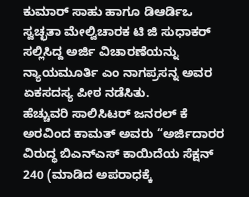ಕುಮಾರ್ ಸಾಹು ಹಾಗೂ ಡಿಆರ್ಡಿಒ ಸ್ವಚ್ಛತಾ ಮೇಲ್ವಿಚಾರಕ ಟಿ ಜಿ ಸುಧಾಕರ್ ಸಲ್ಲಿಸಿದ್ದ ಅರ್ಜಿ ವಿಚಾರಣೆಯನ್ನು ನ್ಯಾಯಮೂರ್ತಿ ಎಂ ನಾಗಪ್ರಸನ್ನ ಅವರ ಏಕಸದಸ್ಯ ಪೀಠ ನಡೆಸಿತು.
ಹೆಚ್ಚುವರಿ ಸಾಲಿಸಿಟರ್ ಜನರಲ್ ಕೆ ಅರವಿಂದ ಕಾಮತ್ ಅವರು “ಅರ್ಜಿದಾರರ ವಿರುದ್ಧ ಬಿಎನ್ಎಸ್ ಕಾಯಿದೆಯ ಸೆಕ್ಷನ್ 240 (ಮಾಡಿದ ಅಪರಾಧಕ್ಕೆ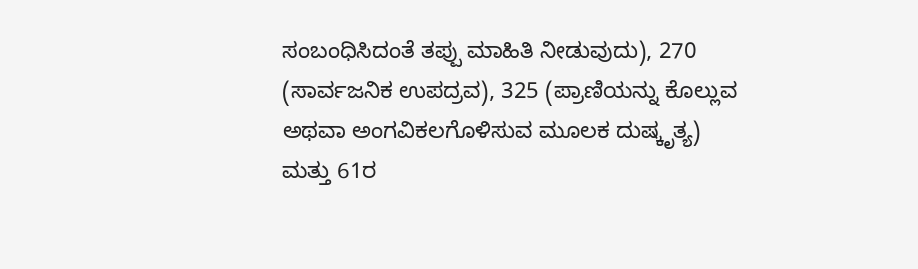ಸಂಬಂಧಿಸಿದಂತೆ ತಪ್ಪು ಮಾಹಿತಿ ನೀಡುವುದು), 270 (ಸಾರ್ವಜನಿಕ ಉಪದ್ರವ), 325 (ಪ್ರಾಣಿಯನ್ನು ಕೊಲ್ಲುವ ಅಥವಾ ಅಂಗವಿಕಲಗೊಳಿಸುವ ಮೂಲಕ ದುಷ್ಕೃತ್ಯ) ಮತ್ತು 61ರ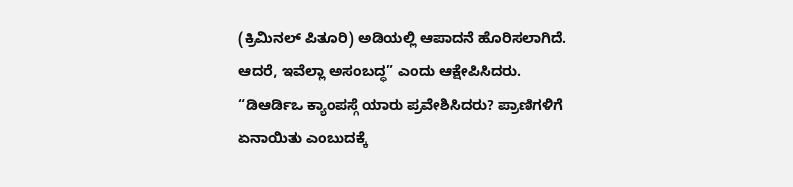(ಕ್ರಿಮಿನಲ್ ಪಿತೂರಿ) ಅಡಿಯಲ್ಲಿ ಆಪಾದನೆ ಹೊರಿಸಲಾಗಿದೆ. ಆದರೆ, ಇವೆಲ್ಲಾ ಅಸಂಬದ್ಧ” ಎಂದು ಆಕ್ಷೇಪಿಸಿದರು.
“ಡಿಆರ್ಡಿಒ ಕ್ಯಾಂಪಸ್ಗೆ ಯಾರು ಪ್ರವೇಶಿಸಿದರು? ಪ್ರಾಣಿಗಳಿಗೆ ಏನಾಯಿತು ಎಂಬುದಕ್ಕೆ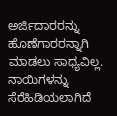ಅರ್ಜಿದಾರರನ್ನು ಹೊಣೆಗಾರರನ್ನಾಗಿ ಮಾಡಲು ಸಾಧ್ಯವಿಲ್ಲ. ನಾಯಿಗಳನ್ನು ಸೆರೆಹಿಡಿಯಲಾಗಿದೆ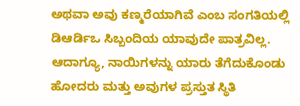ಅಥವಾ ಅವು ಕಣ್ಮರೆಯಾಗಿವೆ ಎಂಬ ಸಂಗತಿಯಲ್ಲಿ ಡಿಆರ್ಡಿಒ ಸಿಬ್ಬಂದಿಯ ಯಾವುದೇ ಪಾತ್ರವಿಲ್ಲ. ಆದಾಗ್ಯೂ, ನಾಯಿಗಳನ್ನು ಯಾರು ತೆಗೆದುಕೊಂಡು ಹೋದರು ಮತ್ತು ಅವುಗಳ ಪ್ರಸ್ತುತ ಸ್ಥಿತಿ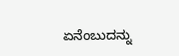ಏನೆಂಬುದನ್ನು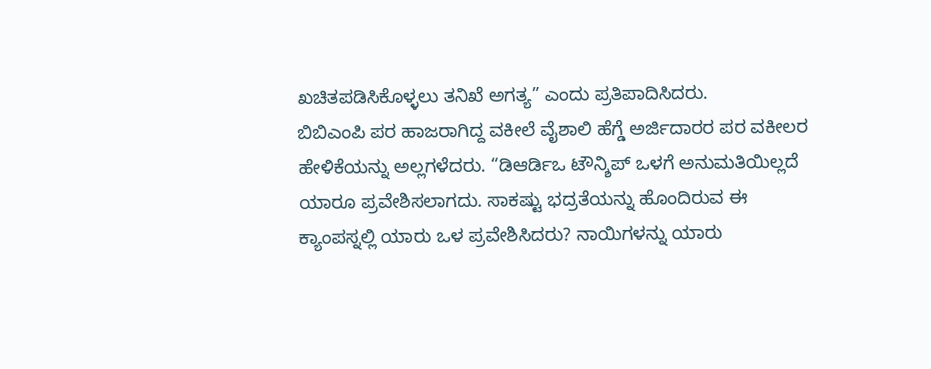ಖಚಿತಪಡಿಸಿಕೊಳ್ಳಲು ತನಿಖೆ ಅಗತ್ಯ” ಎಂದು ಪ್ರತಿಪಾದಿಸಿದರು.
ಬಿಬಿಎಂಪಿ ಪರ ಹಾಜರಾಗಿದ್ದ ವಕೀಲೆ ವೈಶಾಲಿ ಹೆಗ್ಡೆ ಅರ್ಜಿದಾರರ ಪರ ವಕೀಲರ ಹೇಳಿಕೆಯನ್ನು ಅಲ್ಲಗಳೆದರು. “ಡಿಆರ್ಡಿಒ ಟೌನ್ಶಿಪ್ ಒಳಗೆ ಅನುಮತಿಯಿಲ್ಲದೆ ಯಾರೂ ಪ್ರವೇಶಿಸಲಾಗದು. ಸಾಕಷ್ಟು ಭದ್ರತೆಯನ್ನು ಹೊಂದಿರುವ ಈ ಕ್ಯಾಂಪಸ್ನಲ್ಲಿ ಯಾರು ಒಳ ಪ್ರವೇಶಿಸಿದರು? ನಾಯಿಗಳನ್ನು ಯಾರು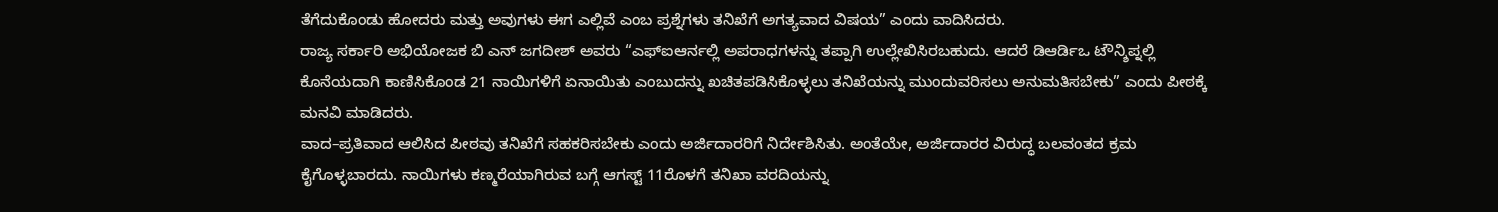ತೆಗೆದುಕೊಂಡು ಹೋದರು ಮತ್ತು ಅವುಗಳು ಈಗ ಎಲ್ಲಿವೆ ಎಂಬ ಪ್ರಶ್ನೆಗಳು ತನಿಖೆಗೆ ಅಗತ್ಯವಾದ ವಿಷಯ” ಎಂದು ವಾದಿಸಿದರು.
ರಾಜ್ಯ ಸರ್ಕಾರಿ ಅಭಿಯೋಜಕ ಬಿ ಎನ್ ಜಗದೀಶ್ ಅವರು “ಎಫ್ಐಆರ್ನಲ್ಲಿ ಅಪರಾಧಗಳನ್ನು ತಪ್ಪಾಗಿ ಉಲ್ಲೇಖಿಸಿರಬಹುದು. ಆದರೆ ಡಿಆರ್ಡಿಒ ಟೌನ್ಶಿಪ್ನಲ್ಲಿ ಕೊನೆಯದಾಗಿ ಕಾಣಿಸಿಕೊಂಡ 21 ನಾಯಿಗಳಿಗೆ ಏನಾಯಿತು ಎಂಬುದನ್ನು ಖಚಿತಪಡಿಸಿಕೊಳ್ಳಲು ತನಿಖೆಯನ್ನು ಮುಂದುವರಿಸಲು ಅನುಮತಿಸಬೇಕು” ಎಂದು ಪೀಠಕ್ಕೆ ಮನವಿ ಮಾಡಿದರು.
ವಾದ–ಪ್ರತಿವಾದ ಆಲಿಸಿದ ಪೀಠವು ತನಿಖೆಗೆ ಸಹಕರಿಸಬೇಕು ಎಂದು ಅರ್ಜಿದಾರರಿಗೆ ನಿರ್ದೇಶಿಸಿತು. ಅಂತೆಯೇ, ಅರ್ಜಿದಾರರ ವಿರುದ್ಧ ಬಲವಂತದ ಕ್ರಮ ಕೈಗೊಳ್ಳಬಾರದು. ನಾಯಿಗಳು ಕಣ್ಮರೆಯಾಗಿರುವ ಬಗ್ಗೆ ಆಗಸ್ಟ್ 11ರೊಳಗೆ ತನಿಖಾ ವರದಿಯನ್ನು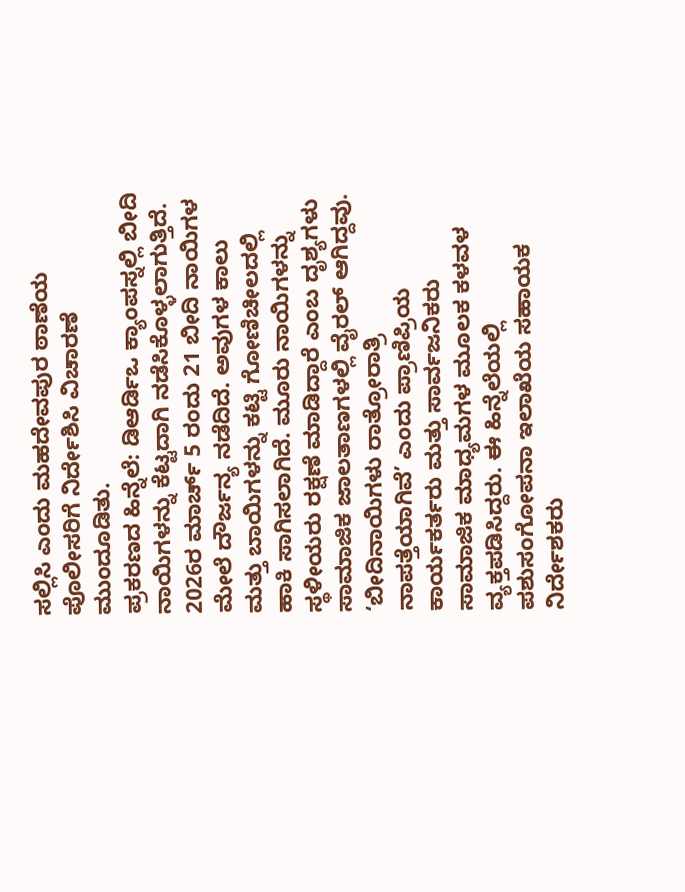ಸಲ್ಲಿಸಿ ಎಂದು ಮಹದೇವಪುರ ಠಾಣೆಯ ಪೊಲೀಸರಿಗೆ ನಿರ್ದೇಶಿಸಿ ವಿಚಾರಣೆ ಮುಂದೂಡಿತು.
ಪ್ರಕರಣದ ಹಿನ್ನೆಲೆ: ಡಿಆರ್ಡಿಒ ಕ್ಯಾಂಪಸ್ನಲ್ಲಿ ಬೀದಿ ನಾಯಿಗಳನ್ನು ಕೆಟ್ಟದಾಗಿ ನಡೆಸಿಕೊಳ್ಳಲಾಗುತ್ತಿದೆ. 2026ರ ಮಾರ್ಚ್ 5 ರಂದು 21 ಬೀದಿ ನಾಯಿಗಳ ಮೇಲೆ ದೌರ್ಜನ್ಯ ನಡೆದಿದೆ. ಅವುಗಳ ಕಾಲು ಮತ್ತು ಬಾಯಿಗಳನ್ನು ಕಟ್ಟಿ ಗೋಣಿಚೀಲದಲ್ಲಿ ಹಾಕಿ ಸಾಗಿಸಲಾಗಿದೆ. ಮೂರು ನಾಯಿಗಳನ್ನು ಸ್ಥಳೀಯರು ರಕ್ಷಣೆ ಮಾಡಿದ್ದಾರೆ ಎಂಬ ದೃಶ್ಯಗಳು ಸಾಮಾಜಿಕ ಜಾಲತಾಣಗಳಲ್ಲಿ ವೈರಲ್ ಆಗಿದ್ದವು.
‘ಬೀದಿನಾಯಿಗಳು ರಾತ್ರೋರಾತ್ರಿ ನಾಪತ್ತೆಯಾಗಿವೆ’ ಎಂದು ಪ್ರಾಣಿಪ್ರಿಯ ಕಾರ್ಯಕರ್ತರು ಮತ್ತು ಸಾರ್ವಜನಿಕರು ಸಾಮಾಜಿಕ ಮಾಧ್ಯಮಗಳ ಮೂಲಕ ಕಳವಳ ವ್ಯಕ್ತಪಡಿಸಿದ್ದರು. ಈ ಹಿನ್ನೆಲೆಯಲ್ಲಿ ಪಶುಸಂಗೋಪನಾ ಇಲಾಖೆಯ ಸಹಾಯಕ ನಿರ್ದೇಶಕರು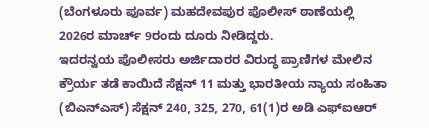(ಬೆಂಗಳೂರು ಪೂರ್ವ) ಮಹದೇವಪುರ ಪೊಲೀಸ್ ಠಾಣೆಯಲ್ಲಿ 2026ರ ಮಾರ್ಚ್ 9ರಂದು ದೂರು ನೀಡಿದ್ದರು.
ಇದರನ್ವಯ ಪೊಲೀಸರು ಅರ್ಜಿದಾರರ ವಿರುದ್ಧ ಪ್ರಾಣಿಗಳ ಮೇಲಿನ ಕ್ರೌರ್ಯ ತಡೆ ಕಾಯಿದೆ ಸೆಕ್ಷನ್ 11 ಮತ್ತು ಭಾರತೀಯ ನ್ಯಾಯ ಸಂಹಿತಾ (ಬಿಎನ್ಎಸ್) ಸೆಕ್ಷನ್ 240, 325, 270, 61(1)ರ ಅಡಿ ಎಫ್ಐಆರ್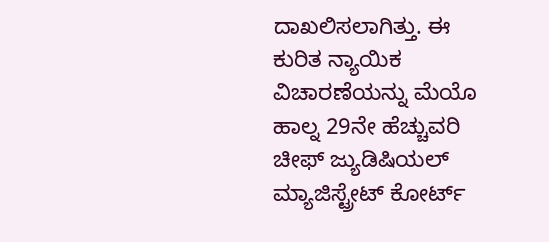ದಾಖಲಿಸಲಾಗಿತ್ತು. ಈ ಕುರಿತ ನ್ಯಾಯಿಕ ವಿಚಾರಣೆಯನ್ನು ಮೆಯೊ ಹಾಲ್ನ 29ನೇ ಹೆಚ್ಚುವರಿ ಚೀಫ್ ಜ್ಯುಡಿಷಿಯಲ್ ಮ್ಯಾಜಿಸ್ಟ್ರೇಟ್ ಕೋರ್ಟ್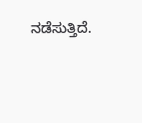ನಡೆಸುತ್ತಿದೆ.